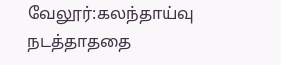வேலூர்:கலந்தாய்வு நடத்தாததை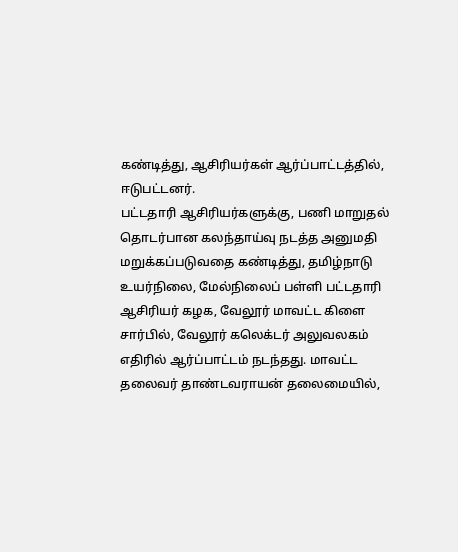கண்டித்து, ஆசிரியர்கள் ஆர்ப்பாட்டத்தில், ஈடுபட்டனர்.
பட்டதாரி ஆசிரியர்களுக்கு, பணி மாறுதல் தொடர்பான கலந்தாய்வு நடத்த அனுமதி மறுக்கப்படுவதை கண்டித்து, தமிழ்நாடு உயர்நிலை, மேல்நிலைப் பள்ளி பட்டதாரி ஆசிரியர் கழக, வேலூர் மாவட்ட கிளை சார்பில், வேலூர் கலெக்டர் அலுவலகம் எதிரில் ஆர்ப்பாட்டம் நடந்தது. மாவட்ட தலைவர் தாண்டவராயன் தலைமையில்,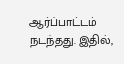ஆர்ப்பாட்டம் நடந்தது. இதில்,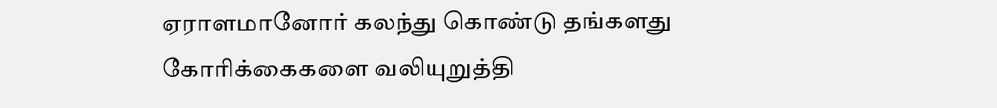ஏராளமானோர் கலந்து கொண்டு தங்களது கோரிக்கைகளை வலியுறுத்தி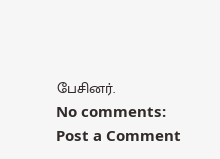பேசினர்.
No comments:
Post a Comment